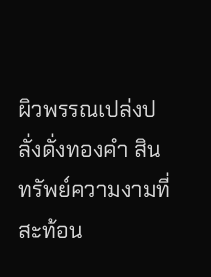ผิวพรรณเปล่งปลั่งดั่งทองคำ สินทรัพย์ความงามที่สะท้อน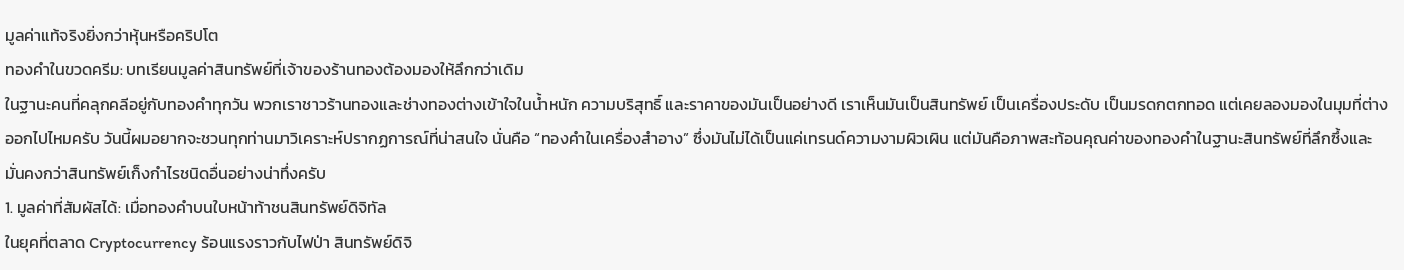มูลค่าแท้จริงยิ่งกว่าหุ้นหรือคริปโต
ทองคำในขวดครีม: บทเรียนมูลค่าสินทรัพย์ที่เจ้าของร้านทองต้องมองให้ลึกกว่าเดิม
ในฐานะคนที่คลุกคลีอยู่กับทองคำทุกวัน พวกเราชาวร้านทองและช่างทองต่างเข้าใจในน้ำหนัก ความบริสุทธิ์ และราคาของมันเป็นอย่างดี เราเห็นมันเป็นสินทรัพย์ เป็นเครื่องประดับ เป็นมรดกตกทอด แต่เคยลองมองในมุมที่ต่างออกไปไหมครับ วันนี้ผมอยากจะชวนทุกท่านมาวิเคราะห์ปรากฏการณ์ที่น่าสนใจ นั่นคือ “ทองคำในเครื่องสำอาง” ซึ่งมันไม่ได้เป็นแค่เทรนด์ความงามผิวเผิน แต่มันคือภาพสะท้อนคุณค่าของทองคำในฐานะสินทรัพย์ที่ลึกซึ้งและมั่นคงกว่าสินทรัพย์เก็งกำไรชนิดอื่นอย่างน่าทึ่งครับ
1. มูลค่าที่สัมผัสได้: เมื่อทองคำบนใบหน้าท้าชนสินทรัพย์ดิจิทัล
ในยุคที่ตลาด Cryptocurrency ร้อนแรงราวกับไฟป่า สินทรัพย์ดิจิ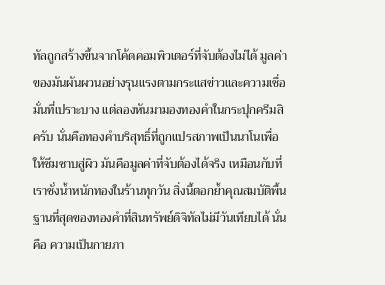ทัลถูกสร้างขึ้นจากโค้ดคอมพิวเตอร์ที่จับต้องไม่ได้ มูลค่าของมันผันผวนอย่างรุนแรงตามกระแสข่าวและความเชื่อมั่นที่เปราะบาง แต่ลองหันมามองทองคำในกระปุกครีมสิครับ นั่นคือทองคำบริสุทธิ์ที่ถูกแปรสภาพเป็นนาโนเพื่อให้ซึมซาบสู่ผิว มันคือมูลค่าที่จับต้องได้จริง เหมือนกับที่เราชั่งน้ำหนักทองในร้านทุกวัน สิ่งนี้ตอกย้ำคุณสมบัติพื้นฐานที่สุดของทองคำที่สินทรัพย์ดิจิทัลไม่มีวันเทียบได้ นั่นคือ ความเป็นกายภา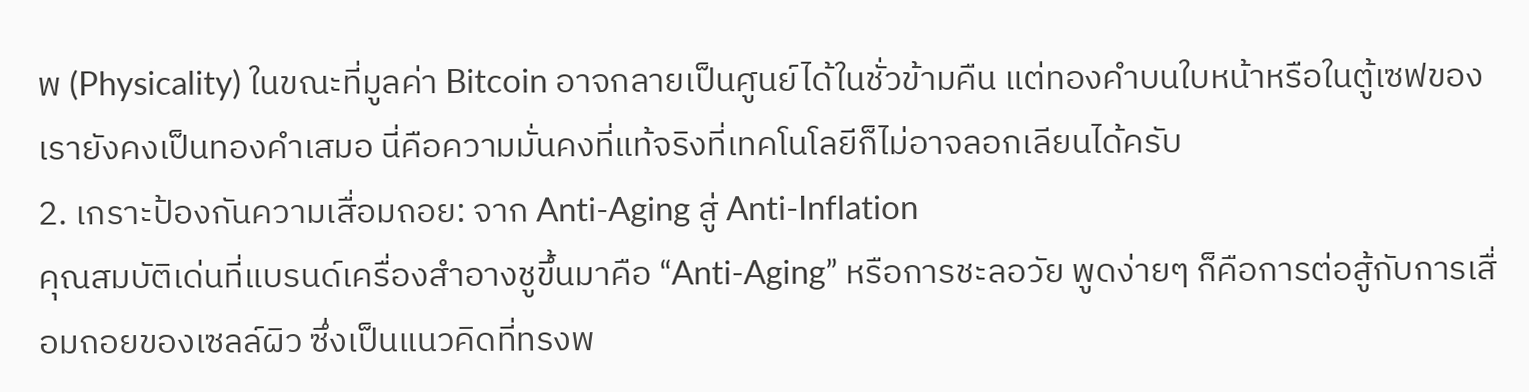พ (Physicality) ในขณะที่มูลค่า Bitcoin อาจกลายเป็นศูนย์ได้ในชั่วข้ามคืน แต่ทองคำบนใบหน้าหรือในตู้เซฟของเรายังคงเป็นทองคำเสมอ นี่คือความมั่นคงที่แท้จริงที่เทคโนโลยีก็ไม่อาจลอกเลียนได้ครับ
2. เกราะป้องกันความเสื่อมถอย: จาก Anti-Aging สู่ Anti-Inflation
คุณสมบัติเด่นที่แบรนด์เครื่องสำอางชูขึ้นมาคือ “Anti-Aging” หรือการชะลอวัย พูดง่ายๆ ก็คือการต่อสู้กับการเสื่อมถอยของเซลล์ผิว ซึ่งเป็นแนวคิดที่ทรงพ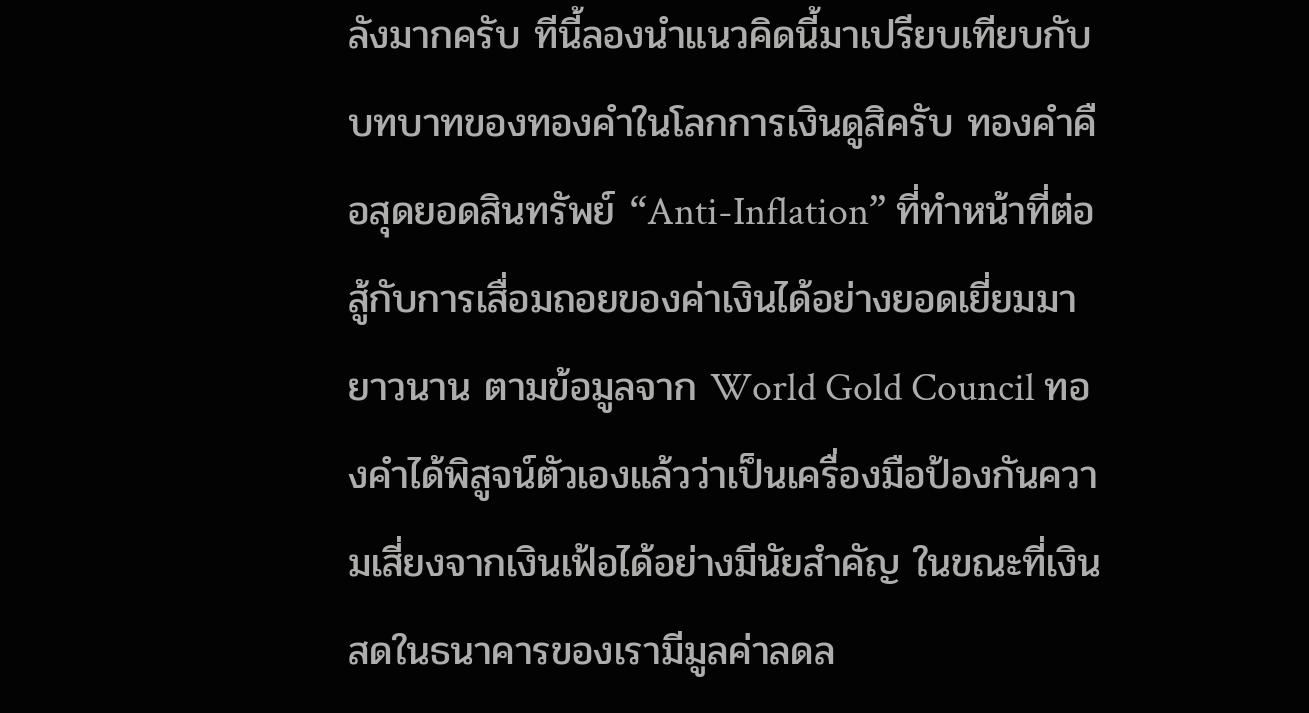ลังมากครับ ทีนี้ลองนำแนวคิดนี้มาเปรียบเทียบกับบทบาทของทองคำในโลกการเงินดูสิครับ ทองคำคือสุดยอดสินทรัพย์ “Anti-Inflation” ที่ทำหน้าที่ต่อสู้กับการเสื่อมถอยของค่าเงินได้อย่างยอดเยี่ยมมายาวนาน ตามข้อมูลจาก World Gold Council ทองคำได้พิสูจน์ตัวเองแล้วว่าเป็นเครื่องมือป้องกันความเสี่ยงจากเงินเฟ้อได้อย่างมีนัยสำคัญ ในขณะที่เงินสดในธนาคารของเรามีมูลค่าลดล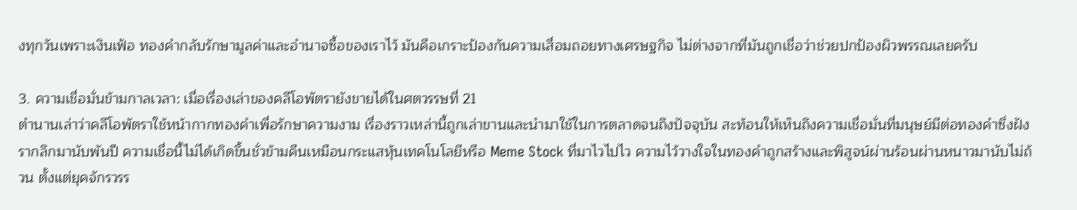งทุกวันเพราะเงินเฟ้อ ทองคำกลับรักษามูลค่าและอำนาจซื้อของเราไว้ มันคือเกราะป้องกันความเสื่อมถอยทางเศรษฐกิจ ไม่ต่างจากที่มันถูกเชื่อว่าช่วยปกป้องผิวพรรณเลยครับ

3. ความเชื่อมั่นข้ามกาลเวลา: เมื่อเรื่องเล่าของคลีโอพัตรายังขายได้ในศตวรรษที่ 21
ตำนานเล่าว่าคลีโอพัตราใช้หน้ากากทองคำเพื่อรักษาความงาม เรื่องราวเหล่านี้ถูกเล่าขานและนำมาใช้ในการตลาดจนถึงปัจจุบัน สะท้อนให้เห็นถึงความเชื่อมั่นที่มนุษย์มีต่อทองคำซึ่งฝังรากลึกมานับพันปี ความเชื่อนี้ไม่ได้เกิดขึ้นชั่วข้ามคืนเหมือนกระแสหุ้นเทคโนโลยีหรือ Meme Stock ที่มาไวไปไว ความไว้วางใจในทองคำถูกสร้างและพิสูจน์ผ่านร้อนผ่านหนาวมานับไม่ถ้วน ตั้งแต่ยุคจักรวรร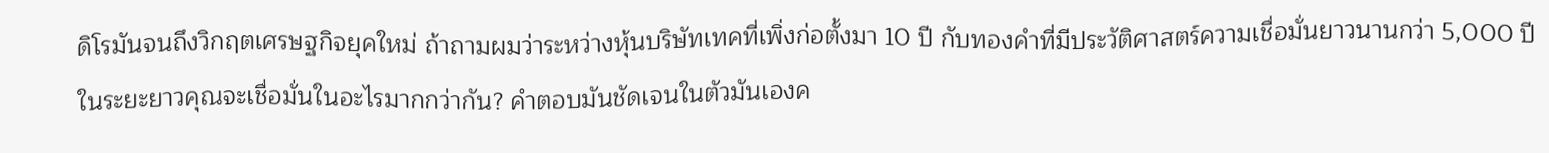ดิโรมันจนถึงวิกฤตเศรษฐกิจยุคใหม่ ถ้าถามผมว่าระหว่างหุ้นบริษัทเทคที่เพิ่งก่อตั้งมา 10 ปี กับทองคำที่มีประวัติศาสตร์ความเชื่อมั่นยาวนานกว่า 5,000 ปี ในระยะยาวคุณจะเชื่อมั่นในอะไรมากกว่ากัน? คำตอบมันชัดเจนในตัวมันเองค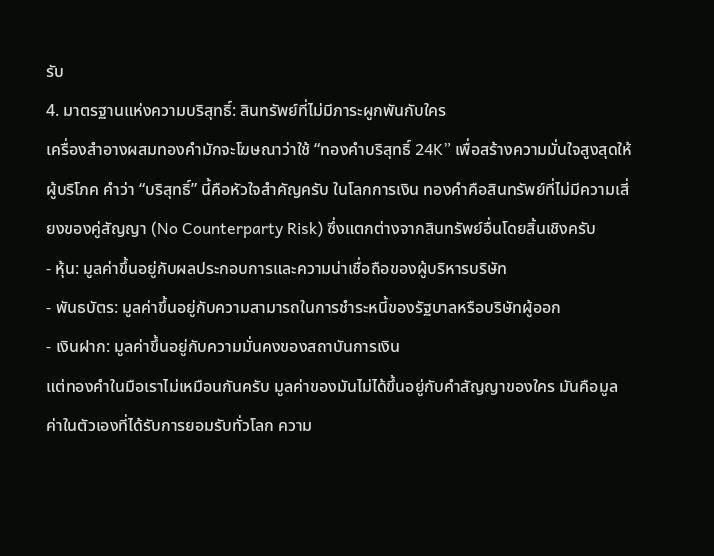รับ
4. มาตรฐานแห่งความบริสุทธิ์: สินทรัพย์ที่ไม่มีภาระผูกพันกับใคร
เครื่องสำอางผสมทองคำมักจะโฆษณาว่าใช้ “ทองคำบริสุทธิ์ 24K” เพื่อสร้างความมั่นใจสูงสุดให้ผู้บริโภค คำว่า “บริสุทธิ์” นี้คือหัวใจสำคัญครับ ในโลกการเงิน ทองคำคือสินทรัพย์ที่ไม่มีความเสี่ยงของคู่สัญญา (No Counterparty Risk) ซึ่งแตกต่างจากสินทรัพย์อื่นโดยสิ้นเชิงครับ
- หุ้น: มูลค่าขึ้นอยู่กับผลประกอบการและความน่าเชื่อถือของผู้บริหารบริษัท
- พันธบัตร: มูลค่าขึ้นอยู่กับความสามารถในการชำระหนี้ของรัฐบาลหรือบริษัทผู้ออก
- เงินฝาก: มูลค่าขึ้นอยู่กับความมั่นคงของสถาบันการเงิน
แต่ทองคำในมือเราไม่เหมือนกันครับ มูลค่าของมันไม่ได้ขึ้นอยู่กับคำสัญญาของใคร มันคือมูลค่าในตัวเองที่ได้รับการยอมรับทั่วโลก ความ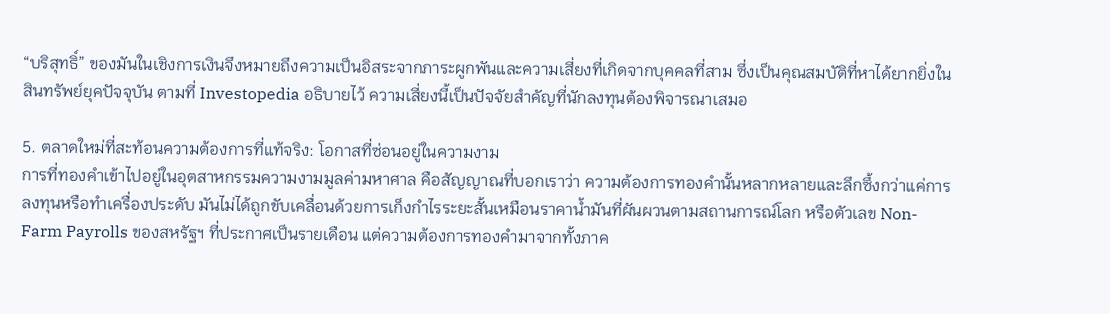“บริสุทธิ์” ของมันในเชิงการเงินจึงหมายถึงความเป็นอิสระจากภาระผูกพันและความเสี่ยงที่เกิดจากบุคคลที่สาม ซึ่งเป็นคุณสมบัติที่หาได้ยากยิ่งในสินทรัพย์ยุคปัจจุบัน ตามที่ Investopedia อธิบายไว้ ความเสี่ยงนี้เป็นปัจจัยสำคัญที่นักลงทุนต้องพิจารณาเสมอ

5. ตลาดใหม่ที่สะท้อนความต้องการที่แท้จริง: โอกาสที่ซ่อนอยู่ในความงาม
การที่ทองคำเข้าไปอยู่ในอุตสาหกรรมความงามมูลค่ามหาศาล คือสัญญาณที่บอกเราว่า ความต้องการทองคำนั้นหลากหลายและลึกซึ้งกว่าแค่การลงทุนหรือทำเครื่องประดับ มันไม่ได้ถูกขับเคลื่อนด้วยการเก็งกำไรระยะสั้นเหมือนราคาน้ำมันที่ผันผวนตามสถานการณ์โลก หรือตัวเลข Non-Farm Payrolls ของสหรัฐฯ ที่ประกาศเป็นรายเดือน แต่ความต้องการทองคำมาจากทั้งภาค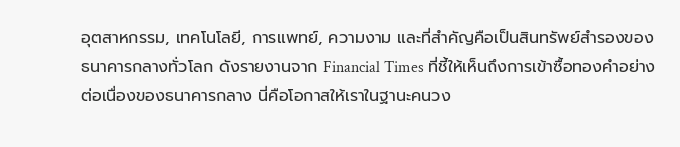อุตสาหกรรม, เทคโนโลยี, การแพทย์, ความงาม และที่สำคัญคือเป็นสินทรัพย์สำรองของธนาคารกลางทั่วโลก ดังรายงานจาก Financial Times ที่ชี้ให้เห็นถึงการเข้าซื้อทองคำอย่างต่อเนื่องของธนาคารกลาง นี่คือโอกาสให้เราในฐานะคนวง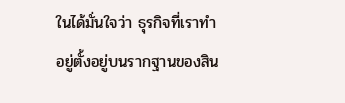ในได้มั่นใจว่า ธุรกิจที่เราทำอยู่ตั้งอยู่บนรากฐานของสิน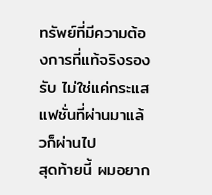ทรัพย์ที่มีความต้องการที่แท้จริงรองรับ ไม่ใช่แค่กระแสแฟชั่นที่ผ่านมาแล้วก็ผ่านไป
สุดท้ายนี้ ผมอยาก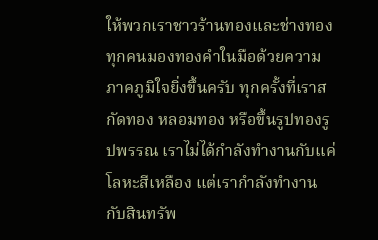ให้พวกเราชาวร้านทองและช่างทองทุกคนมองทองคำในมือด้วยความภาคภูมิใจยิ่งขึ้นครับ ทุกครั้งที่เราสกัดทอง หลอมทอง หรือขึ้นรูปทองรูปพรรณ เราไม่ได้กำลังทำงานกับแค่โลหะสีเหลือง แต่เรากำลังทำงานกับสินทรัพ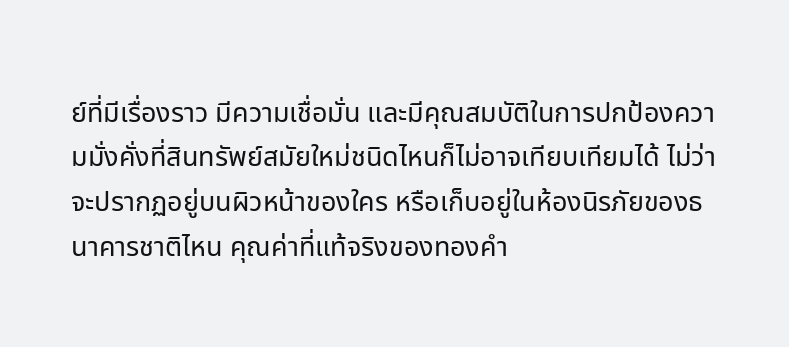ย์ที่มีเรื่องราว มีความเชื่อมั่น และมีคุณสมบัติในการปกป้องความมั่งคั่งที่สินทรัพย์สมัยใหม่ชนิดไหนก็ไม่อาจเทียบเทียมได้ ไม่ว่าจะปรากฏอยู่บนผิวหน้าของใคร หรือเก็บอยู่ในห้องนิรภัยของธนาคารชาติไหน คุณค่าที่แท้จริงของทองคำ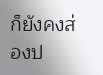ก็ยังคงส่องป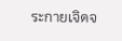ระกายเจิดจ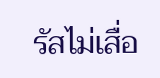รัสไม่เสื่อ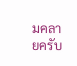มคลายครับ